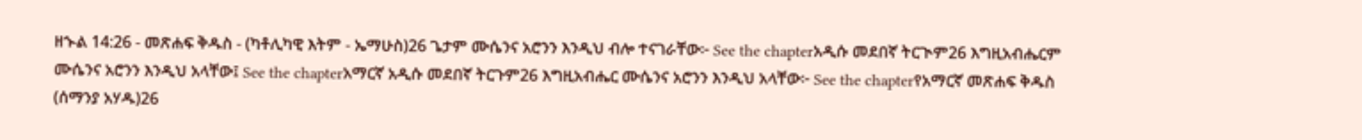ዘኍል 14:26 - መጽሐፍ ቅዱስ - (ካቶሊካዊ እትም - ኤማሁስ)26 ጌታም ሙሴንና አሮንን እንዲህ ብሎ ተናገራቸው፦ See the chapterአዲሱ መደበኛ ትርጒም26 እግዚአብሔርም ሙሴንና አሮንን እንዲህ አላቸው፤ See the chapterአማርኛ አዲሱ መደበኛ ትርጉም26 እግዚአብሔር ሙሴንና አሮንን እንዲህ አላቸው፦ See the chapterየአማርኛ መጽሐፍ ቅዱስ (ሰማንያ አሃዱ)26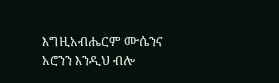እግዚአብሔርም ሙሴንና አሮንን እንዲህ ብሎ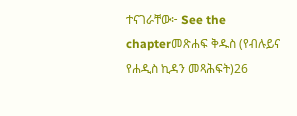ተናገራቸው፦ See the chapterመጽሐፍ ቅዱስ (የብሉይና የሐዲስ ኪዳን መጻሕፍት)26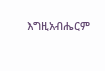እግዚአብሔርም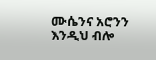ሙሴንና አሮንን እንዲህ ብሎ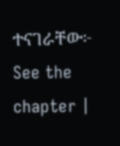ተናገራቸው፦ See the chapter |